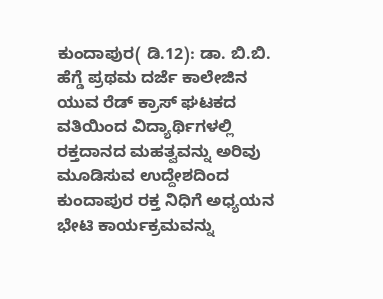ಕುಂದಾಪುರ( ಡಿ.12): ಡಾ. ಬಿ.ಬಿ. ಹೆಗ್ಡೆ ಪ್ರಥಮ ದರ್ಜೆ ಕಾಲೇಜಿನ ಯುವ ರೆಡ್ ಕ್ರಾಸ್ ಘಟಕದ ವತಿಯಿಂದ ವಿದ್ಯಾರ್ಥಿಗಳಲ್ಲಿ ರಕ್ತದಾನದ ಮಹತ್ವವನ್ನು ಅರಿವು ಮೂಡಿಸುವ ಉದ್ದೇಶದಿಂದ ಕುಂದಾಪುರ ರಕ್ತ ನಿಧಿಗೆ ಅಧ್ಯಯನ ಭೇಟಿ ಕಾರ್ಯಕ್ರಮವನ್ನು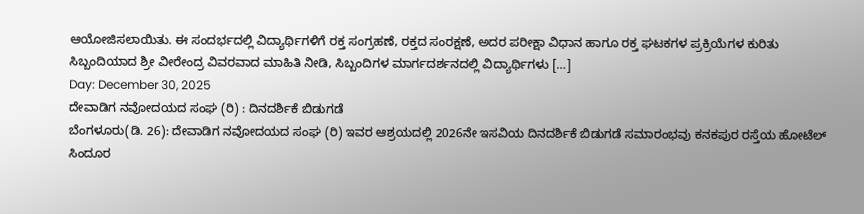ಆಯೋಜಿಸಲಾಯಿತು. ಈ ಸಂದರ್ಭದಲ್ಲಿ ವಿದ್ಯಾರ್ಥಿಗಳಿಗೆ ರಕ್ತ ಸಂಗ್ರಹಣೆ, ರಕ್ತದ ಸಂರಕ್ಷಣೆ, ಅದರ ಪರೀಕ್ಷಾ ವಿಧಾನ ಹಾಗೂ ರಕ್ತ ಘಟಕಗಳ ಪ್ರಕ್ರಿಯೆಗಳ ಕುರಿತು ಸಿಬ್ಬಂದಿಯಾದ ಶ್ರೀ ವೀರೇಂದ್ರ ವಿವರವಾದ ಮಾಹಿತಿ ನೀಡಿ, ಸಿಬ್ಬಂದಿಗಳ ಮಾರ್ಗದರ್ಶನದಲ್ಲಿ ವಿದ್ಯಾರ್ಥಿಗಳು […]
Day: December 30, 2025
ದೇವಾಡಿಗ ನವೋದಯದ ಸಂಘ (ರಿ) : ದಿನದರ್ಶಿಕೆ ಬಿಡುಗಡೆ
ಬೆಂಗಳೂರು(ಡಿ. 26): ದೇವಾಡಿಗ ನವೋದಯದ ಸಂಘ (ರಿ) ಇವರ ಆಶ್ರಯದಲ್ಲಿ 2026ನೇ ಇಸವಿಯ ದಿನದರ್ಶಿಕೆ ಬಿಡುಗಡೆ ಸಮಾರಂಭವು ಕನಕಪುರ ರಸ್ತೆಯ ಹೋಟೆಲ್ ಸಿಂದೂರ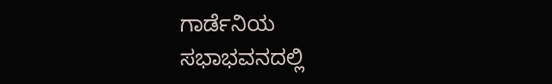ಗಾರ್ಡೆನಿಯ ಸಭಾಭವನದಲ್ಲಿ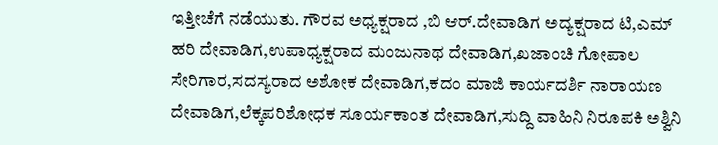ಇತ್ತೀಚೆಗೆ ನಡೆಯುತು. ಗೌರವ ಅಧ್ಯಕ್ಷರಾದ ,ಬಿ ಆರ್.ದೇವಾಡಿಗ ಅದ್ಯಕ್ಷರಾದ ಟಿ,ಎಮ್ ಹರಿ ದೇವಾಡಿಗ,ಉಪಾಧ್ಯಕ್ಷರಾದ ಮಂಜುನಾಥ ದೇವಾಡಿಗ,ಖಜಾಂಚಿ ಗೋಪಾಲ ಸೇರಿಗಾರ,ಸದಸ್ಯರಾದ ಅಶೋಕ ದೇವಾಡಿಗ,ಕದಂ ಮಾಜಿ ಕಾರ್ಯದರ್ಶಿ ನಾರಾಯಣ ದೇವಾಡಿಗ,ಲೆಕ್ಕಪರಿಶೋಧಕ ಸೂರ್ಯಕಾಂತ ದೇವಾಡಿಗ,ಸುದ್ದಿ ವಾಹಿನಿ ನಿರೂಪಕಿ ಅಶ್ವಿನಿ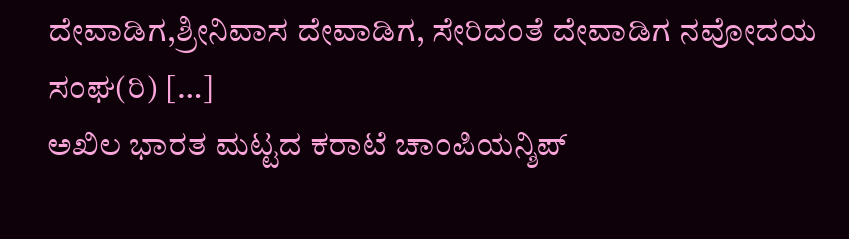ದೇವಾಡಿಗ,ಶ್ರೀನಿವಾಸ ದೇವಾಡಿಗ, ಸೇರಿದಂತೆ ದೇವಾಡಿಗ ನವೋದಯ ಸಂಘ(ರಿ) […]
ಅಖಿಲ ಭಾರತ ಮಟ್ಟದ ಕರಾಟೆ ಚಾಂಪಿಯನ್ಶಿಪ್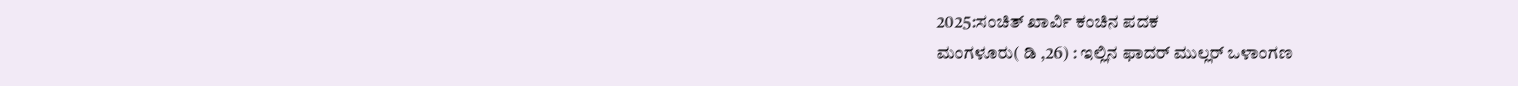2025:ಸಂಚಿತ್ ಖಾರ್ವಿ ಕಂಚಿನ ಪದಕ
ಮಂಗಳೂರು( ಡಿ ,26) : ಇಲ್ಲಿನ ಫಾದರ್ ಮುಲ್ಲರ್ ಒಳಾಂಗಣ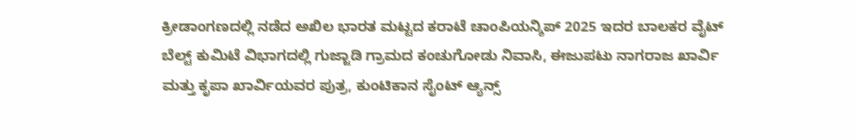ಕ್ರೀಡಾಂಗಣದಲ್ಲಿ ನಡೆದ ಅಖಿಲ ಭಾರತ ಮಟ್ಟದ ಕರಾಟೆ ಚಾಂಪಿಯನ್ಶಿಪ್ 2025 ಇದರ ಬಾಲಕರ ವೈಟ್ ಬೆಲ್ಟ್ ಕುಮಿಟೆ ವಿಭಾಗದಲ್ಲಿ ಗುಜ್ಜಾಡಿ ಗ್ರಾಮದ ಕಂಚುಗೋಡು ನಿವಾಸಿ, ಈಜುಪಟು ನಾಗರಾಜ ಖಾರ್ವಿ ಮತ್ತು ಕೃಪಾ ಖಾರ್ವಿಯವರ ಪುತ್ರ, ಕುಂಟಿಕಾನ ಸೈಂಟ್ ಆ್ಯನ್ಸ್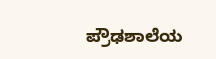ಪ್ರೌಢಶಾಲೆಯ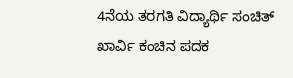4ನೆಯ ತರಗತಿ ವಿದ್ಯಾರ್ಥಿ ಸಂಚಿತ್ ಖಾರ್ವಿ ಕಂಚಿನ ಪದಕ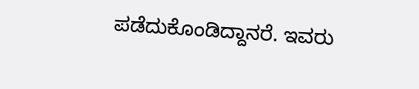ಪಡೆದುಕೊಂಡಿದ್ದಾನರೆ. ಇವರು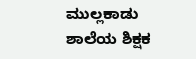ಮುಲ್ಲಕಾಡು ಶಾಲೆಯ ಶಿಕ್ಷಕ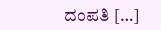ದಂಪತಿ […]